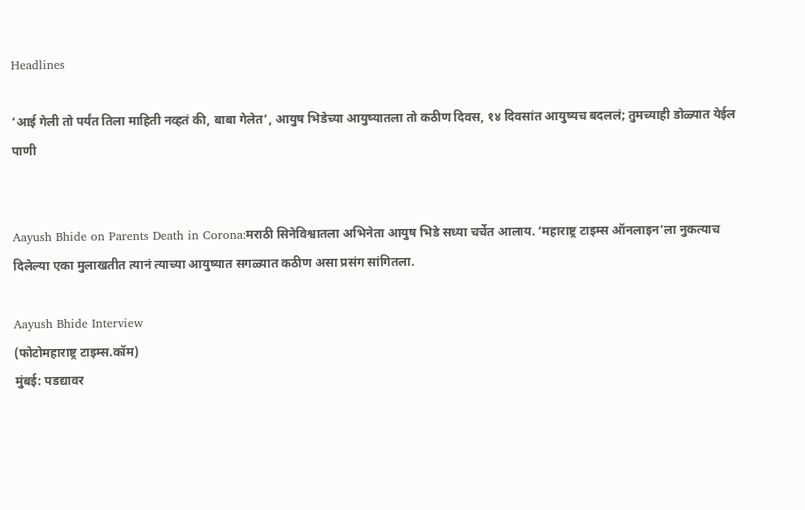Headlines

‘आई गेली तो पर्यंत तिला माहिती नव्हतं की, बाबा गेलेत’, आयुष भिडेच्या आयुष्यातला तो कठीण दिवस, १४ दिवसांत आयुष्यच बदललं; तुमच्याही डोळ्यात येईल पाणी


Aayush Bhide on Parents Death in Corona:मराठी सिनेविश्वातला अभिनेता आयुष भिडे सध्या चर्चेत आलाय. ‘महाराष्ट्र टाइम्स ऑनलाइन’ला नुकत्याच दिलेल्या एका मुलाखतीत त्यानं त्याच्या आयुष्यात सगळ्यात कठीण असा प्रसंग सांगितला.

Aayush Bhide Interview
(फोटोमहाराष्ट्र टाइम्स.कॉम)
मुंबई: पडद्यावर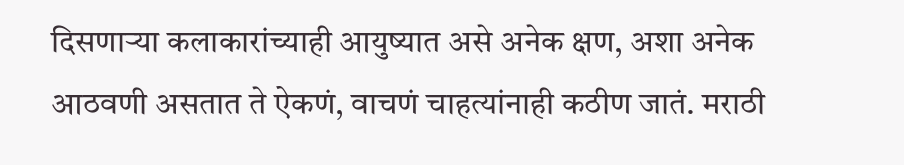दिसणाऱ्या कलाकारांच्याही आयुष्यात असे अनेक क्षण, अशा अनेक आठवणी असतात ते ऐकणं, वाचणं चाहत्यांनाही कठीण जातं. मराठी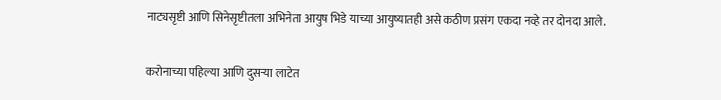नाट्यसृष्टी आणि सिनेसृष्टीतला अभिनेता आयुष भिडे याच्या आयुष्यातही असे कठीण प्रसंग एकदा नव्हे तर दोनदा आले.

करोनाच्या पहिल्या आणि दुसऱ्या लाटेत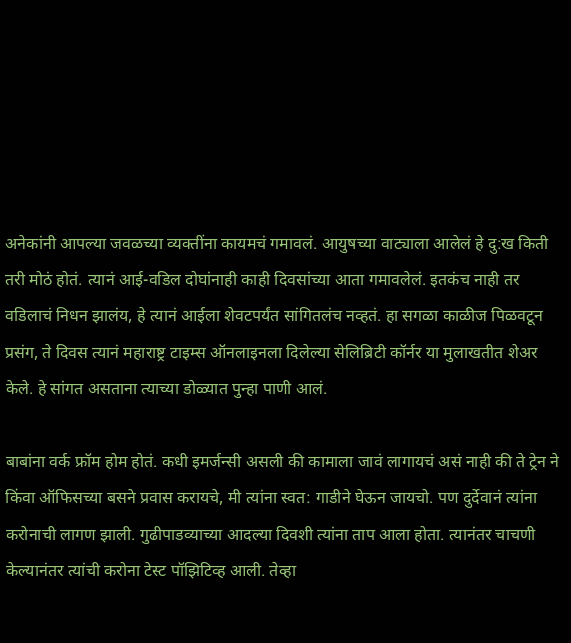अनेकांनी आपल्या जवळच्या व्यक्तींना कायमचं गमावलं. आयुषच्या वाट्याला आलेलं हे दु:ख किती तरी मोठं होतं. त्यानं आई-वडिल दोघांनाही काही दिवसांच्या आता गमावलेलं. इतकंच नाही तर वडिलाचं निधन झालंय, हे त्यानं आईला शेवटपर्यंत सांगितलंच नव्हतं. हा सगळा काळीज पिळवटून प्रसंग, ते दिवस त्यानं महाराष्ट्र टाइम्स ऑनलाइनला दिलेल्या सेलिब्रिटी कॉर्नर या मुलाखतीत शेअर केले. हे सांगत असताना त्याच्या डोळ्यात पुन्हा पाणी आलं.

बाबांना वर्क फ्रॉम होम होतं. कधी इमर्जन्सी असली की कामाला जावं लागायचं असं नाही की ते ट्रेन ने किंवा ऑफिसच्या बसने प्रवास करायचे, मी त्यांना स्वत: गाडीने घेऊन जायचो. पण दुर्देवानं त्यांना करोनाची लागण झाली. गुढीपाडव्याच्या आदल्या दिवशी त्यांना ताप आला होता. त्यानंतर चाचणी केल्यानंतर त्यांची करोना टेस्ट पॉझिटिव्ह आली. तेव्हा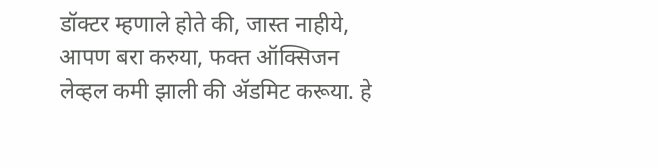डॉक्टर म्हणाले होते की, जास्त नाहीये, आपण बरा करुया, फक्त ऑक्सिजन लेव्हल कमी झाली की ॲडमिट करूया. हे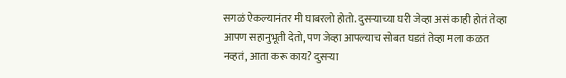सगळं ऐकल्यानंतर मी घाबरलो होतो. दुसऱ्याच्या घरी जेव्हा असं काही होतं तेव्हा आपण सहानुभूती देतो, पण जेव्हा आपल्याच सोबत घडतं तेव्हा मला कळत नव्हतं, आता करू काय? दुसऱ्या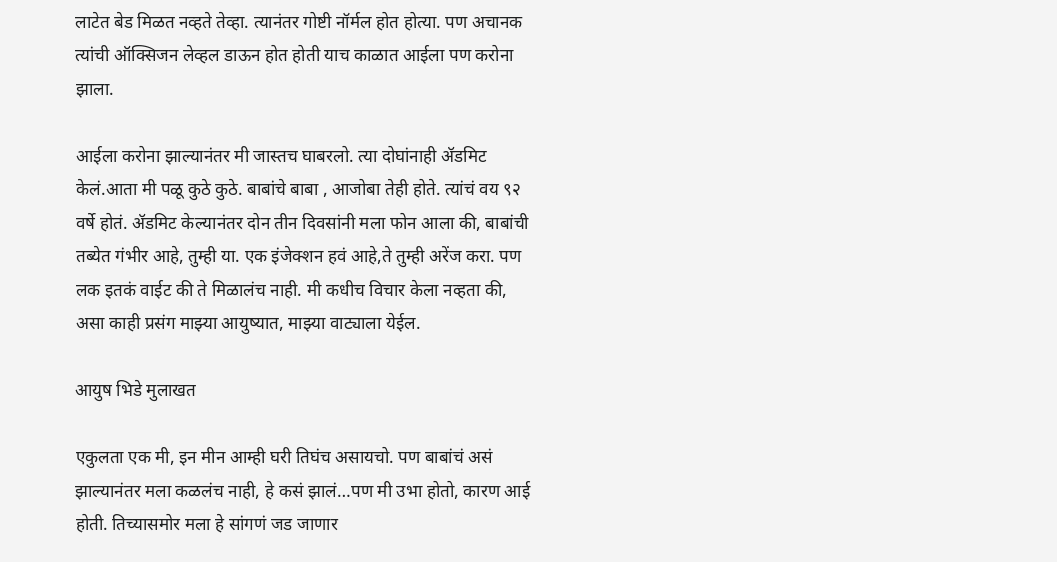लाटेत बेड मिळत नव्हते तेव्हा. त्यानंतर गोष्टी नॉर्मल होत होत्या. पण अचानक त्यांची ऑक्सिजन लेव्हल डाऊन होत होती याच काळात आईला पण करोना झाला.

आईला करोना झाल्यानंतर मी जास्तच घाबरलो. त्या दोघांनाही ॲडमिट केलं.आता मी पळू कुठे कुठे. बाबांचे बाबा , आजोबा तेही होते. त्यांचं वय ९२ वर्षे होतं. ॲडमिट केल्यानंतर दोन तीन दिवसांनी मला फोन आला की, बाबांची तब्येत गंभीर आहे, तुम्ही या. एक इंजेक्शन हवं आहे,ते तुम्ही अरेंज करा. पण लक इतकं वाईट की ते मिळालंच नाही. मी कधीच विचार केला नव्हता की, असा काही प्रसंग माझ्या आयुष्यात, माझ्या वाट्याला येईल.

आयुष भिडे मुलाखत

एकुलता एक मी, इन मीन आम्ही घरी तिघंच असायचो. पण बाबांचं असं झाल्यानंतर मला कळलंच नाही, हे कसं झालं…पण मी उभा होतो, कारण आई होती. तिच्यासमोर मला हे सांगणं जड जाणार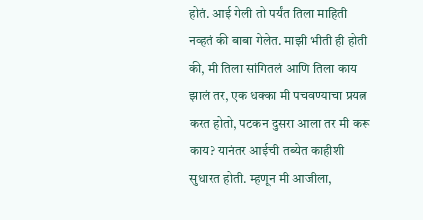होतं. आई गेली तो पर्यंत तिला माहिती नव्हतं की बाबा गेलेत. माझी भीती ही होती की, मी तिला सांगितलं आणि तिला काय झालं तर, एक धक्का मी पचवण्याचा प्रयत्न करत होतो, पटकन दुसरा आला तर मी करू काय? यानंतर आईची तब्येत काहीशी सुधारत होती. म्हणून मी आजीला,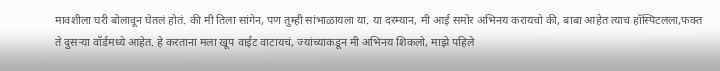मावशीला घरी बोलावून घेतलं होतं. की मी तिला सांगेन, पण तुम्ही सांभाळायला या. या दरम्यान, मी आई समोर अभिनय करायचो की, बाबा आहेत त्याच हॉस्पिटलला,फक्त ते दुसऱ्या वॉर्डमध्ये आहेत. हे करताना मला खूप वाईट वाटायचं, ज्यांच्याकडून मी अभिनय शिकलो, माझे पहिले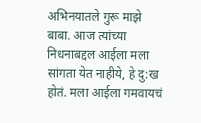अभिनयातले गुरू माझे बाबा. आज त्यांच्या निधनाबद्दल आईला मला सांगता येत नाहीये, हे दु:ख होतं. मला आईला गमवायचं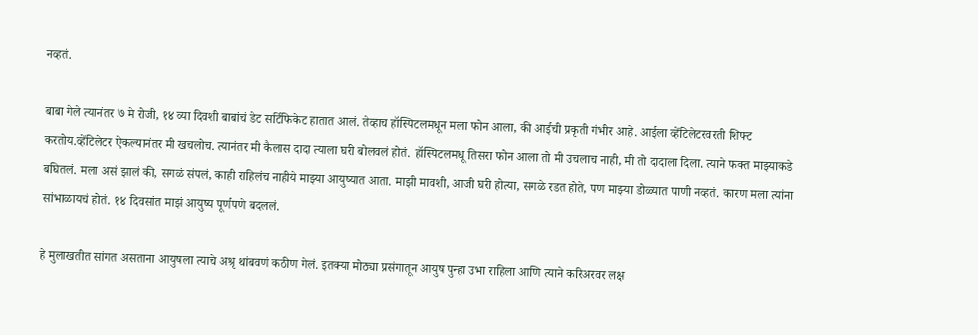नव्हतं.

बाबा गेले त्यानंतर ७ मे रोजी, १४ व्या दिवशी बाबांचं डेट सर्टिफिकेट हातात आलं. तेव्हाच हॉस्पिटलमधून मला फोन आला, की आईची प्रकृती गंभीर आहे. आईला व्हेंटिलेटरवरती शिफ्ट करतोय.व्हेंटिलेटर ऐकल्यानंतर मी खचलोच. त्यानंतर मी कैलास दादा त्याला घरी बोलवलं होतं. हॉस्पिटलमधू तिसरा फोन आला तो मी उचलाच नाही, मी तो दादाला दिला. त्याने फक्त माझ्याकडे बघितलं. मला असं झालं की, सगळं संपलं, काही राहिलंच नाहीये माझ्या आयुष्यात आता. माझी मावशी, आजी घरी होत्या, सगळे रडत होते, पण माझ्या डोळ्यात पाणी नव्हतं. कारण मला त्यांना सांभाळायचं होतं. १४ दिवसांत माझं आयुष्य पूर्णपणे बदललं.

हे मुलाखतीत सांगत असताना आयुषला त्याचे अश्रृ थांबवणं कठीण गेलं. इतक्या मोठ्या प्रसंगातून आयुष पुन्हा उभा राहिला आणि त्याने करिअरवर लक्ष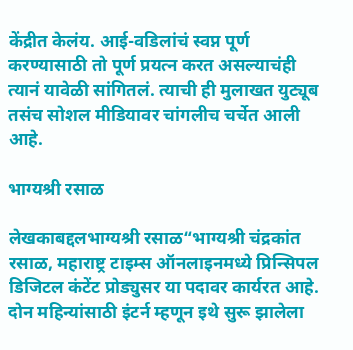केंद्रीत केलंय. आई-वडिलांचं स्वप्न पूर्ण करण्यासाठी तो पूर्ण प्रयत्न करत असल्याचंही त्यानं यावेळी सांगितलं. त्याची ही मुलाखत युट्यूब तसंच सोशल मीडियावर चांगलीच चर्चेत आली आहे.

भाग्यश्री रसाळ

लेखकाबद्दलभाग्यश्री रसाळ“भाग्यश्री चंद्रकांत रसाळ, महाराष्ट्र टाइम्स ऑनलाइनमध्ये प्रिन्सिपल डिजिटल कंटेंट प्रोड्युसर या पदावर कार्यरत आहे. दोन महिन्यांसाठी इंटर्न म्हणून इथे सुरू झालेला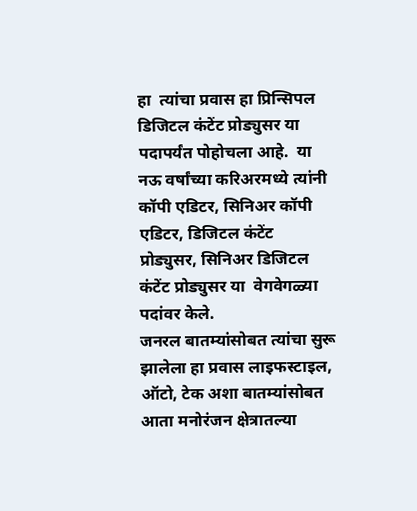हा  त्यांचा प्रवास हा प्रिन्सिपल डिजिटल कंटेंट प्रोड्युसर या पदापर्यंत पोहोचला आहे.  या नऊ वर्षांच्या करिअरमध्ये त्यांनी कॉपी एडिटर, सिनिअर कॉपी एडिटर, डिजिटल कंटेंट प्रोड्युसर, सिनिअर डिजिटल  कंटेंट प्रोड्युसर या  वेगवेगळ्या पदांवर केले.
जनरल बातम्यांसोबत त्यांचा सुरू झालेला हा प्रवास लाइफस्टाइल, ऑटो, टेक अशा बातम्यांसोबत आता मनोरंजन क्षेत्रातल्या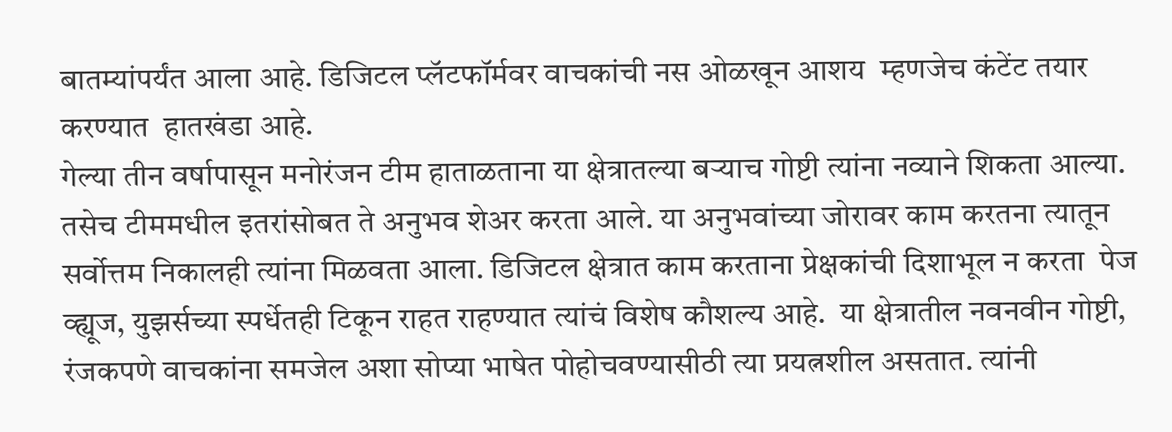बातम्यांपर्यंत आला आहे. डिजिटल प्लॅटफॉर्मवर वाचकांची नस ओळखून आशय  म्हणजेच कंटेंट तयार करण्यात  हातखंडा आहे.
गेल्या तीन वर्षापासून मनोरंजन टीम हाताळताना या क्षेत्रातल्या बऱ्याच गोष्टी त्यांना नव्याने शिकता आल्या. तसेच टीममधील इतरांसोबत ते अनुभव शेअर करता आले. या अनुभवांच्या जोरावर काम करतना त्यातून सर्वोत्तम निकालही त्यांना मिळवता आला. डिजिटल क्षेत्रात काम करताना प्रेक्षकांची दिशाभूल न करता  पेज व्ह्यूज, युझर्सच्या स्पर्धेतही टिकून राहत राहण्यात त्यांचं विशेष कौशल्य आहे.  या क्षेत्रातील नवनवीन गोष्टी, रंजकपणे वाचकांना समजेल अशा सोप्या भाषेत पोहोचवण्यासीठी त्या प्रयत्नशील असतात. त्यांनी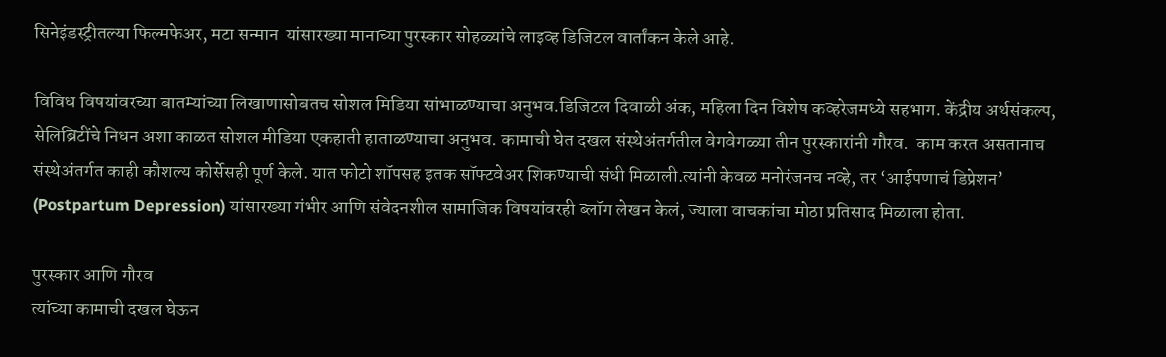सिनेइंडस्ट्रीतल्या फिल्मफेअर, मटा सन्मान  यांसारख्या मानाच्या पुरस्कार सोहळ्यांचे लाइव्ह डिजिटल वार्तांकन केले आहे.

विविध विषयांवरच्या बातम्यांच्या लिखाणासोबतच सोशल मिडिया सांभाळण्याचा अनुभव.डिजिटल दिवाळी अंक, महिला दिन विशेष कव्हरेजमध्ये सहभाग. केंद्रीय अर्थसंकल्प, सेलिब्रिटींचे निधन अशा काळत सोशल मीडिया एकहाती हाताळण्याचा अनुभव. कामाची घेत दखल संस्थेअंतर्गतील वेगवेगळ्या तीन पुरस्कारांनी गौरव.  काम करत असतानाच संस्थेअंतर्गत काही कौशल्य कोर्सेसही पूर्ण केले. यात फोटो शॉपसह इतक सॉफ्टवेअर शिकण्याची संधी मिळाली.त्यांनी केवळ मनोरंजनच नव्हे, तर ‘आईपणाचं डिप्रेशन’ (Postpartum Depression) यांसारख्या गंभीर आणि संवेदनशील सामाजिक विषयांवरही ब्लॉग लेखन केलं, ज्याला वाचकांचा मोठा प्रतिसाद मिळाला होता.

पुरस्कार आणि गौरव
त्यांच्या कामाची दखल घेऊन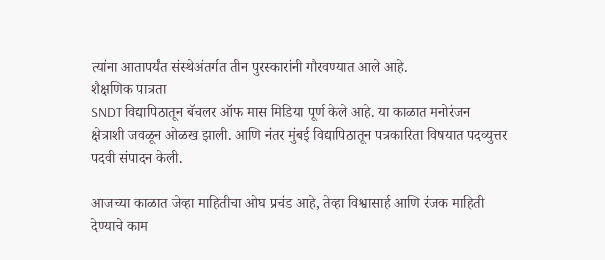त्यांना आतापर्यंत संस्थेअंतर्गत तीन पुरस्कारांनी गौरवण्यात आले आहे.
शैक्षणिक पात्रता
SNDT विद्यापिठातून बॅचलर ऑफ मास मिडिया पूर्ण केले आहे. या काळात मनोरंजन क्षेत्राशी जवळून ओळख झाली. आणि नंतर मुंबई विद्यापिठातून पत्रकारिता विषयात पदव्युत्तर पदवी संपादन केली.

आजच्या काळात जेव्हा माहितीचा ओघ प्रचंड आहे, तेव्हा विश्वासार्ह आणि रंजक माहिती देण्याचे काम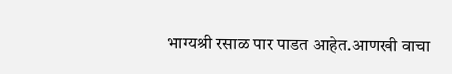भाग्यश्री रसाळ पार पाडत आहेत.आणखी वाचा